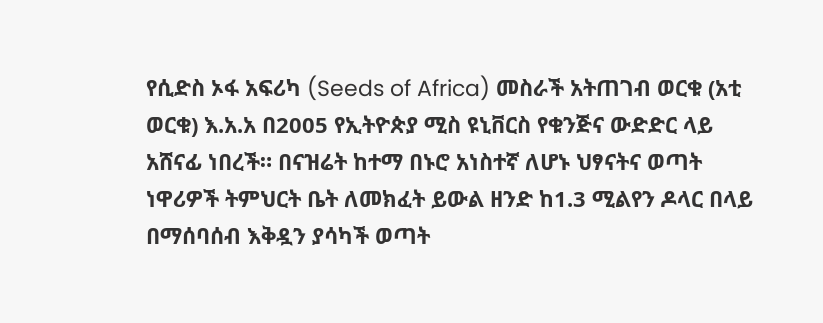የሲድስ ኦፋ አፍሪካ (Seeds of Africa) መስራች አትጠገብ ወርቁ (አቲ ወርቁ) እ.አ.አ በ2005 የኢትዮጵያ ሚስ ዩኒቨርስ የቁንጅና ውድድር ላይ አሸናፊ ነበረች። በናዝሬት ከተማ በኑሮ አነስተኛ ለሆኑ ህፃናትና ወጣት ነዋሪዎች ትምህርት ቤት ለመክፈት ይውል ዘንድ ከ1.3 ሚልየን ዶላር በላይ በማሰባሰብ እቅዷን ያሳካች ወጣት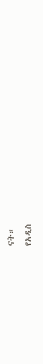ናት።
የአዲስ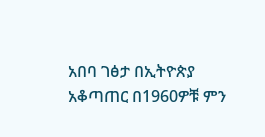አበባ ገፅታ በኢትዮጵያ አቆጣጠር በ1960ዎቹ ምን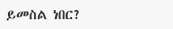ይመስል ነበር?